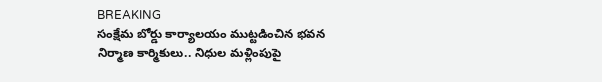BREAKING
సంక్షేమ బోర్డు కార్యాలయం ముట్టడించిన భవన నిర్మాణ కార్మికులు.. నిధుల మళ్లింపుపై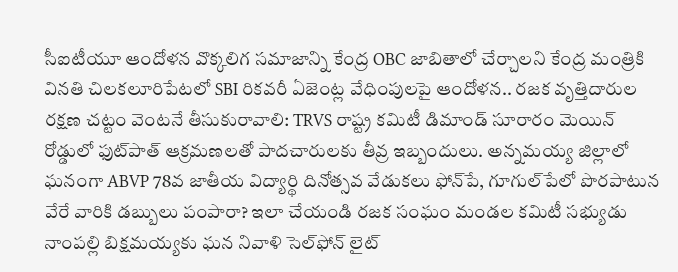సీఐటీయూ ఆందోళన వొక్కలిగ సమాజాన్ని కేంద్ర OBC జాబితాలో చేర్చాలని కేంద్ర మంత్రికి వినతి చిలకలూరిపేటలో SBI రికవరీ ఏజెంట్ల వేధింపులపై ఆందోళన.. రజక వృత్తిదారుల రక్షణ చట్టం వెంటనే తీసుకురావాలి: TRVS రాష్ట్ర కమిటీ డిమాండ్ సూరారం మెయిన్ రోడ్డులో ఫుట్‌పాత్ ఆక్రమణలతో పాదచారులకు తీవ్ర ఇబ్బందులు. అన్నమయ్య జిల్లాలో ఘనంగా ABVP 78వ జాతీయ విద్యార్థి దినోత్సవ వేడుకలు ఫోన్‌పే, గూగుల్‌పేలో పొరపాటున వేరే వారికి డబ్బులు పంపారా? ఇలా చేయండి రజక సంఘం మండల కమిటీ సభ్యుడు నాంపల్లి బిక్షమయ్యకు ఘన నివాళి సెల్‌ఫోన్ లైట్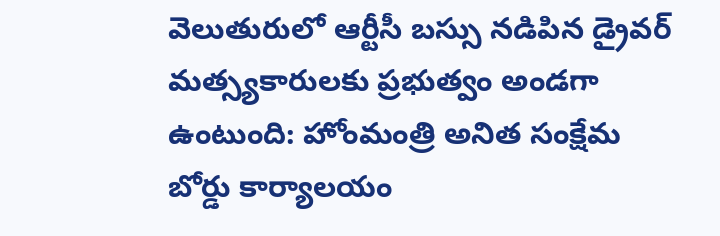వెలుతురులో ఆర్టీసీ బస్సు నడిపిన డ్రైవర్ మత్స్యకారులకు ప్రభుత్వం అండగా ఉంటుంది: హోంమంత్రి అనిత సంక్షేమ బోర్డు కార్యాలయం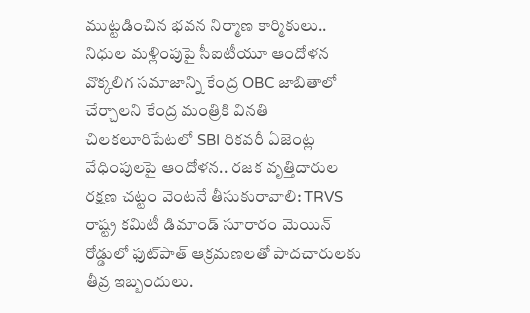ముట్టడించిన భవన నిర్మాణ కార్మికులు.. నిధుల మళ్లింపుపై సీఐటీయూ ఆందోళన వొక్కలిగ సమాజాన్ని కేంద్ర OBC జాబితాలో చేర్చాలని కేంద్ర మంత్రికి వినతి చిలకలూరిపేటలో SBI రికవరీ ఏజెంట్ల వేధింపులపై ఆందోళన.. రజక వృత్తిదారుల రక్షణ చట్టం వెంటనే తీసుకురావాలి: TRVS రాష్ట్ర కమిటీ డిమాండ్ సూరారం మెయిన్ రోడ్డులో ఫుట్‌పాత్ ఆక్రమణలతో పాదచారులకు తీవ్ర ఇబ్బందులు.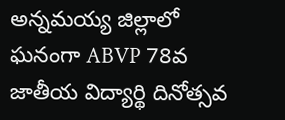అన్నమయ్య జిల్లాలో ఘనంగా ABVP 78వ జాతీయ విద్యార్థి దినోత్సవ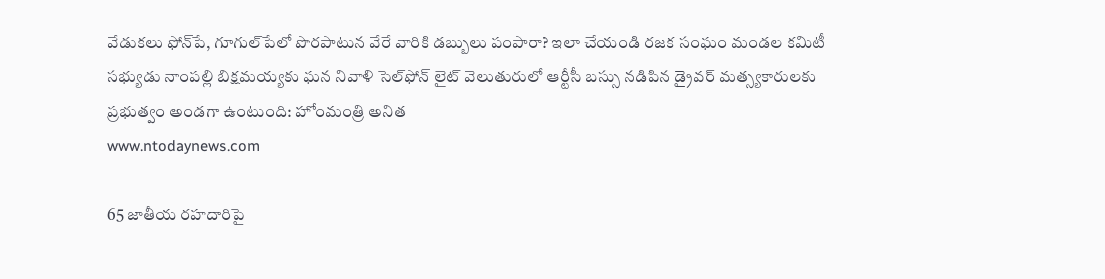వేడుకలు ఫోన్‌పే, గూగుల్‌పేలో పొరపాటున వేరే వారికి డబ్బులు పంపారా? ఇలా చేయండి రజక సంఘం మండల కమిటీ సభ్యుడు నాంపల్లి బిక్షమయ్యకు ఘన నివాళి సెల్‌ఫోన్ లైట్ వెలుతురులో ఆర్టీసీ బస్సు నడిపిన డ్రైవర్ మత్స్యకారులకు ప్రభుత్వం అండగా ఉంటుంది: హోంమంత్రి అనిత
www.ntodaynews.com

65 జాతీయ రహదారిపై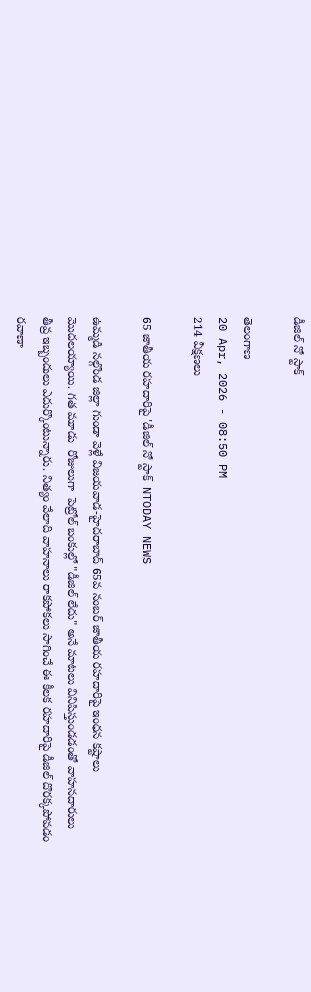డీజిల్ నో స్టాక్

తెలంగాణ
20 Apr, 2026 - 08:50 PM
214 వీక్షణలు

65 జాతీయ రహదారిపై 'డీజిల్ నో స్టాక్  NTODAY NEWS

ఉమ్మడి నల్గొండ జిల్లా గుండా వెళ్లే విజయవాడ-హైదరాబాద్ 65వ నంబర్ జాతీయ రహదారిపై ఇంధన కష్టాలు మొదలయ్యాయి. గత మూడు  రోజులుగా  పెట్రోల్ బంకుల్లో "డీజిల్ లేదు" అనే మాటలు వినిపిస్తుండడంతో వాహనదారులు తీవ్ర ఇబ్బందులు ఎదుర్కొంటున్నారు. నిత్యం వేలాది వాహనాలు రాకపోకలు సాగించే ఈ కీలక రహదారిపై డీజిల్ దొరక్కపోవడం రవాణా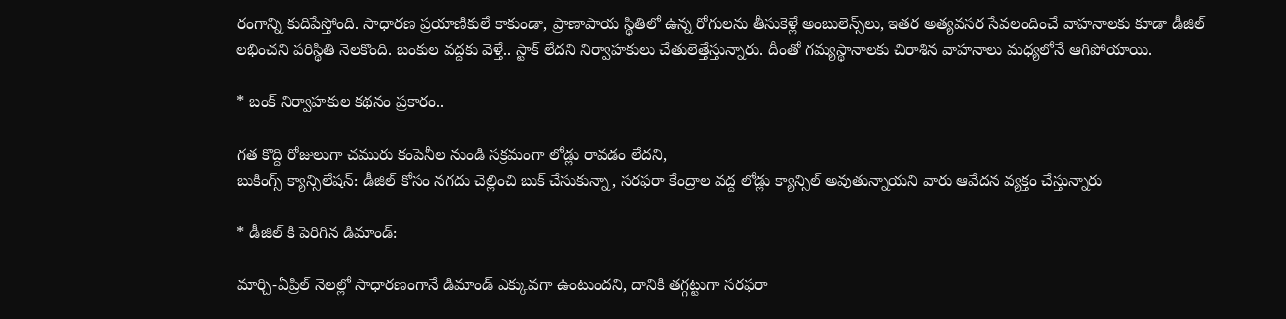రంగాన్ని కుదిపేస్తోంది. సాధారణ ప్రయాణికులే కాకుండా, ప్రాణాపాయ స్థితిలో ఉన్న రోగులను తీసుకెళ్లే అంబులెన్స్‌లు, ఇతర అత్యవసర సేవలందించే వాహనాలకు కూడా డీజిల్ లభించని పరిస్థితి నెలకొంది. బంకుల వద్దకు వెళ్తే.. స్టాక్ లేదని నిర్వాహకులు చేతులెత్తేస్తున్నారు. దీంతో గమ్యస్థానాలకు చిరాశిన వాహనాలు మధ్యలోనే ఆగిపోయాయి.

* బంక్ నిర్వాహకుల కథనం ప్రకారం..

గత కొద్ది రోజులుగా చమురు కంపెనీల నుండి సక్రమంగా లోడ్లు రావడం లేదని,
బుకింగ్స్ క్యాన్సిలేషన్: డీజిల్ కోసం నగదు చెల్లించి బుక్ చేసుకున్నా, సరఫరా కేంద్రాల వద్ద లోడ్లు క్యాన్సిల్ అవుతున్నాయని వారు ఆవేదన వ్యక్తం చేస్తున్నారు

* డీజిల్ కి పెరిగిన డిమాండ్:

మార్చి-ఏప్రిల్ నెలల్లో సాధారణంగానే డిమాండ్ ఎక్కువగా ఉంటుందని, దానికి తగ్గట్టుగా సరఫరా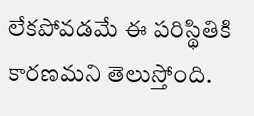లేకపోవడమే ఈ పరిస్థితికి కారణమని తెలుస్తోంది.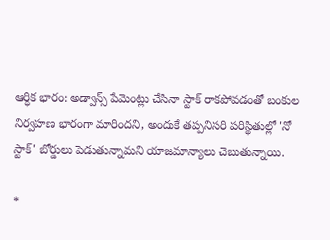ఆర్ధిక భారం: అడ్వాన్స్ పేమెంట్లు చేసినా స్టాక్ రాకపోవడంతో బంకుల నిర్వహణ భారంగా మారిందని, అందుకే తప్పనిసరి పరిస్థితుల్లో 'నో స్టాక్' బోర్డులు పెడుతున్నామని యాజమాన్యాలు చెబుతున్నాయి.

*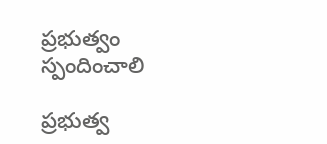ప్రభుత్వం స్పందించాలి

ప్రభుత్వ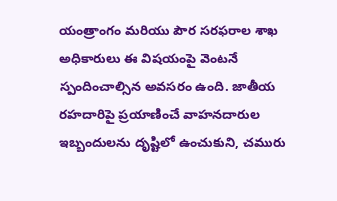యంత్రాంగం మరియు పౌర సరఫరాల శాఖ అధికారులు ఈ విషయంపై వెంటనే స్పందించాల్సిన అవసరం ఉంది. జాతీయ రహదారిపై ప్రయాణించే వాహనదారుల ఇబ్బందులను దృష్టిలో ఉంచుకుని, చమురు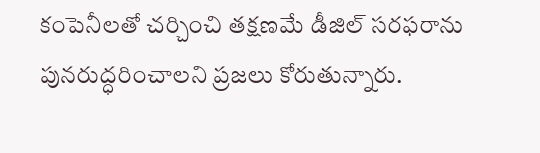కంపెనీలతో చర్చించి తక్షణమే డీజిల్ సరఫరాను పునరుద్ధరించాలని ప్రజలు కోరుతున్నారు.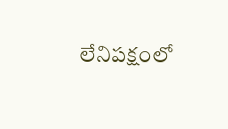లేనిపక్షంలో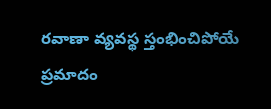రవాణా వ్యవస్థ స్తంభించిపోయే ప్రమాదం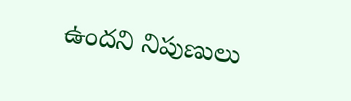ఉందని నిపుణులు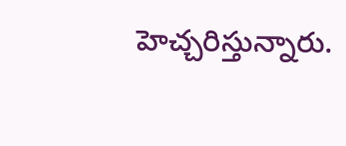హెచ్చరిస్తున్నారు.